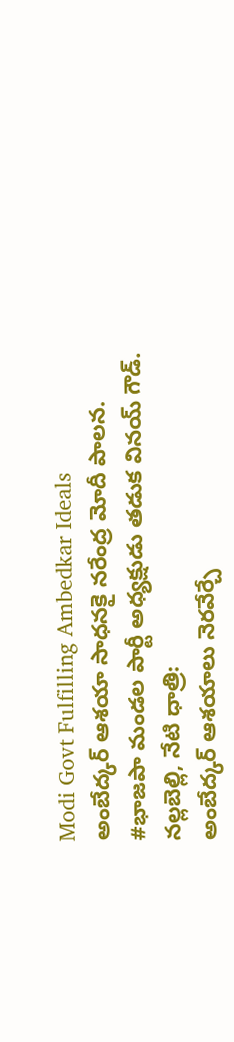Modi Govt Fulfilling Ambedkar Ideals
అంబేద్కర్ ఆశయా సాధనకై నరేంద్ర మోదీ పాలన.
#భాజపా మండల పార్టీ అధ్యక్షుడు తడుక వినయ్ గౌడ్.
నల్లబెల్లి, నేటి ధాత్రి:
అంబేద్కర్ ఆశయాలు నెరవేర్చే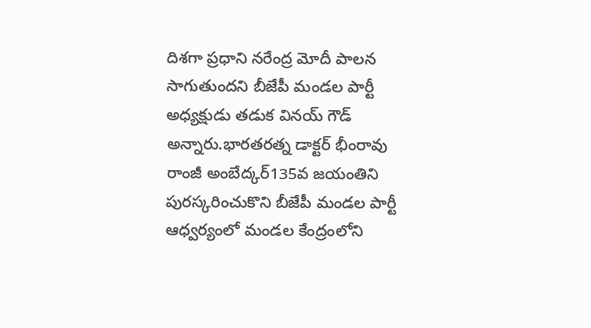దిశగా ప్రధాని నరేంద్ర మోదీ పాలన సాగుతుందని బీజేపీ మండల పార్టీ అధ్యక్షుడు తడుక వినయ్ గౌడ్ అన్నారు.భారతరత్న డాక్టర్ భీంరావు రాంజీ అంబేద్కర్135వ జయంతిని పురస్కరించుకొని బీజేపీ మండల పార్టీ ఆధ్వర్యంలో మండల కేంద్రంలోని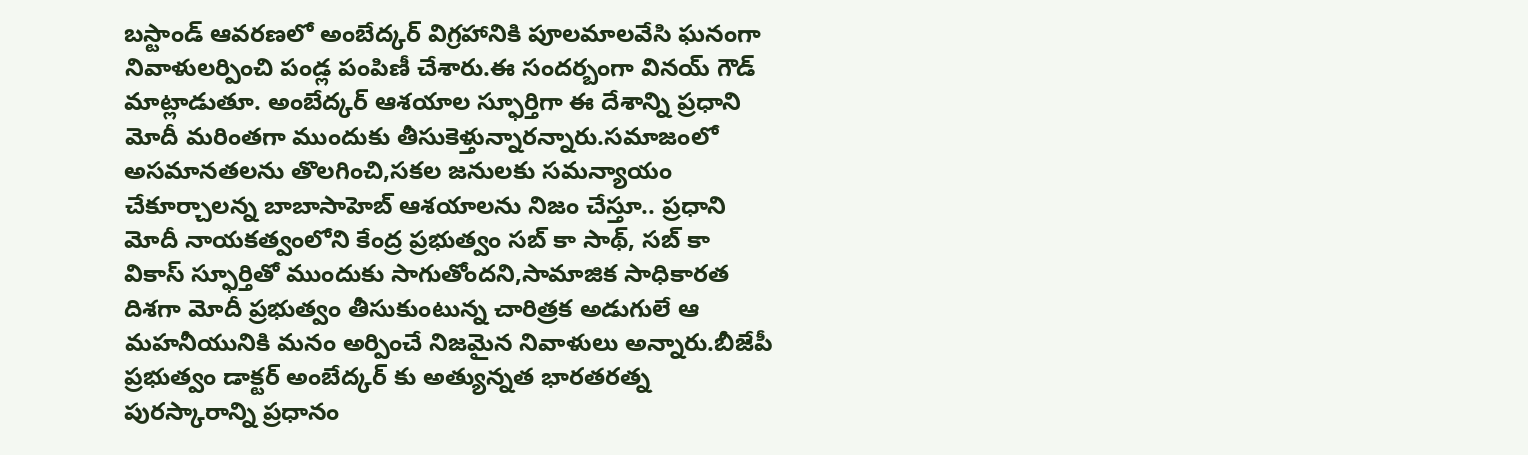బస్టాండ్ ఆవరణలో అంబేద్కర్ విగ్రహానికి పూలమాలవేసి ఘనంగా నివాళులర్పించి పండ్ల పంపిణీ చేశారు.ఈ సందర్బంగా వినయ్ గౌడ్ మాట్లాడుతూ. అంబేద్కర్ ఆశయాల స్ఫూర్తిగా ఈ దేశాన్ని ప్రధాని మోదీ మరింతగా ముందుకు తీసుకెళ్తున్నారన్నారు.సమాజంలో అసమానతలను తొలగించి,సకల జనులకు సమన్యాయం చేకూర్చాలన్న బాబాసాహెబ్ ఆశయాలను నిజం చేస్తూ.. ప్రధాని మోదీ నాయకత్వంలోని కేంద్ర ప్రభుత్వం సబ్ కా సాథ్, సబ్ కా వికాస్ స్ఫూర్తితో ముందుకు సాగుతోందని,సామాజిక సాధికారత దిశగా మోదీ ప్రభుత్వం తీసుకుంటున్న చారిత్రక అడుగులే ఆ మహనీయునికి మనం అర్పించే నిజమైన నివాళులు అన్నారు.బీజేపీ ప్రభుత్వం డాక్టర్ అంబేద్కర్ కు అత్యున్నత భారతరత్న పురస్కారాన్ని ప్రధానం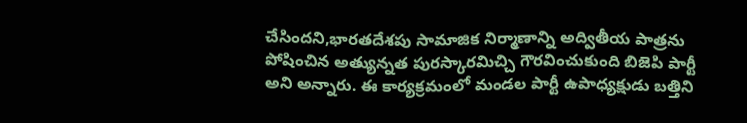చేసిందని,భారతదేశపు సామాజిక నిర్మాణాన్ని అద్వితీయ పాత్రను పోషించిన అత్యున్నత పురస్కారమిచ్చి గౌరవించుకుంది బిజెపి పార్టీ అని అన్నారు. ఈ కార్యక్రమంలో మండల పార్టీ ఉపాధ్యక్షుడు బత్తిని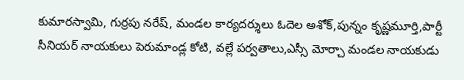కుమారస్వామి, గుర్రపు నరేష్, మండల కార్యదర్శులు ఓదెల అశోక్,పున్నం కృష్ణమూర్తి,పార్టీ సీనియర్ నాయకులు పెరుమాండ్ల కోటి, వల్లే పర్వతాలు,ఎస్సీ మోర్చా మండల నాయకుడు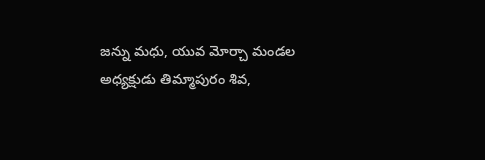జన్ను మధు, యువ మోర్చా మండల అధ్యక్షుడు తిమ్మాపురం శివ,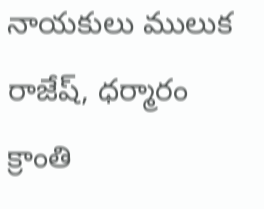నాయకులు ములుక రాజేష్, ధర్మారం క్రాంతి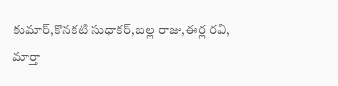కుమార్,కొనకటి సుధాకర్,బల్ల రాజు,ఈర్ల రవి, మార్తా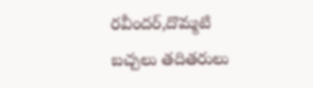రవీందర్,దొమ్మటి బచ్చలు తదితరులు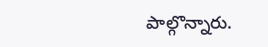పాల్గొన్నారు.